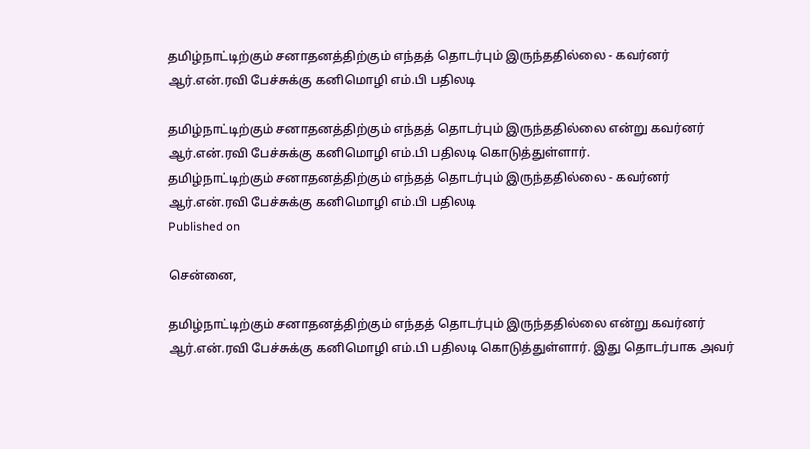தமிழ்நாட்டிற்கும் சனாதனத்திற்கும் எந்தத் தொடர்பும் இருந்ததில்லை - கவர்னர் ஆர்.என்.ரவி பேச்சுக்கு கனிமொழி எம்.பி பதிலடி

தமிழ்நாட்டிற்கும் சனாதனத்திற்கும் எந்தத் தொடர்பும் இருந்ததில்லை என்று கவர்னர் ஆர்.என்.ரவி பேச்சுக்கு கனிமொழி எம்.பி பதிலடி கொடுத்துள்ளார்.
தமிழ்நாட்டிற்கும் சனாதனத்திற்கும் எந்தத் தொடர்பும் இருந்ததில்லை - கவர்னர் ஆர்.என்.ரவி பேச்சுக்கு கனிமொழி எம்.பி பதிலடி
Published on

சென்னை,

தமிழ்நாட்டிற்கும் சனாதனத்திற்கும் எந்தத் தொடர்பும் இருந்ததில்லை என்று கவர்னர் ஆர்.என்.ரவி பேச்சுக்கு கனிமொழி எம்.பி பதிலடி கொடுத்துள்ளார். இது தொடர்பாக அவர்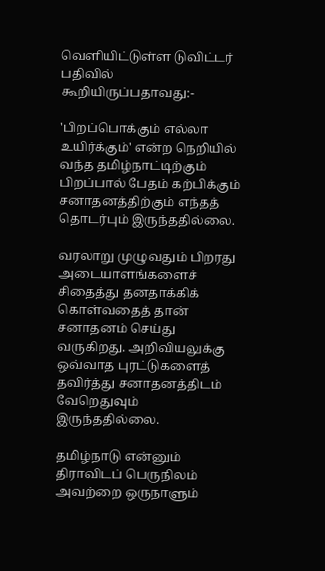வெளியிட்டுள்ள டுவிட்டர் பதிவில் கூறியிருப்பதாவது:-

'பிறப்பொக்கும் எல்லா உயிர்க்கும்' என்ற நெறியில் வந்த தமிழ்நாட்டிற்கும் பிறப்பால் பேதம் கற்பிக்கும் சனாதனத்திற்கும் எந்தத் தொடர்பும் இருந்ததில்லை.

வரலாறு முழுவதும் பிறரது அடையாளங்களைச் சிதைத்து தனதாக்கிக் கொள்வதைத் தான் சனாதனம் செய்து வருகிறது. அறிவியலுக்கு ஒவ்வாத புரட்டுகளைத் தவிர்த்து சனாதனத்திடம் வேறெதுவும் இருந்ததில்லை.

தமிழ்நாடு என்னும் திராவிடப் பெருநிலம் அவற்றை ஒருநாளும்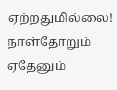ஏற்றதுமில்லை! நாள்தோறும் ஏதேனும்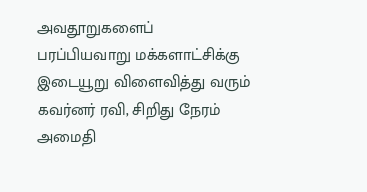அவதூறுகளைப் பரப்பியவாறு மக்களாட்சிக்கு இடையூறு விளைவித்து வரும் கவர்னர் ரவி, சிறிது நேரம் அமைதி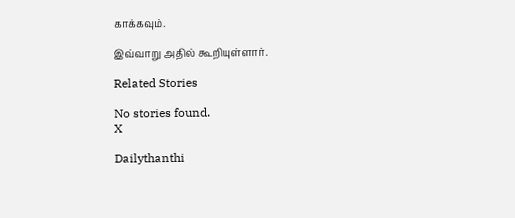காக்கவும்.

இவ்வாறு அதில் கூறியுள்ளார்.

Related Stories

No stories found.
X

Dailythanthi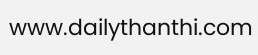www.dailythanthi.com